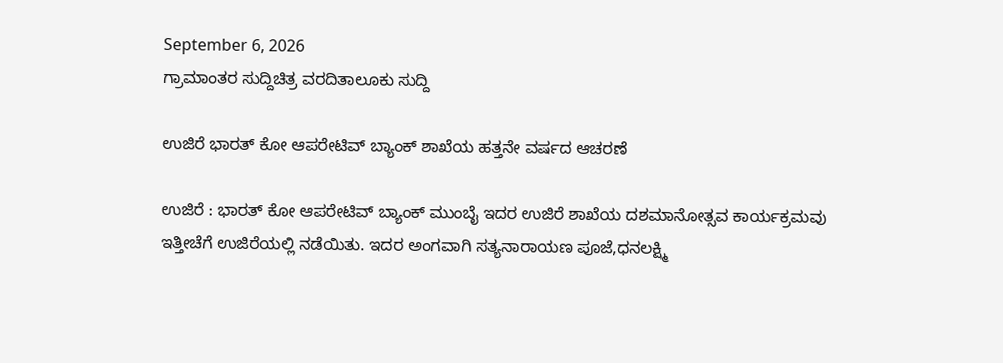September 6, 2026
ಗ್ರಾಮಾಂತರ ಸುದ್ದಿಚಿತ್ರ ವರದಿತಾಲೂಕು ಸುದ್ದಿ

ಉಜಿರೆ ಭಾರತ್ ಕೋ ಆಪರೇಟಿವ್ ಬ್ಯಾಂಕ್ ಶಾಖೆಯ ಹತ್ತನೇ ವರ್ಷದ ಆಚರಣೆ

ಉಜಿರೆ : ಭಾರತ್ ಕೋ ಆಪರೇಟಿವ್ ಬ್ಯಾಂಕ್ ಮುಂಬೈ ಇದರ ಉಜಿರೆ ಶಾಖೆಯ ದಶಮಾನೋತ್ಸವ ಕಾರ್ಯಕ್ರಮವು ಇತ್ತೀಚೆಗೆ ಉಜಿರೆಯಲ್ಲಿ ನಡೆಯಿತು. ಇದರ ಅಂಗವಾಗಿ ಸತ್ಯನಾರಾಯಣ ಪೂಜೆ,ಧನಲಕ್ಷ್ಮಿ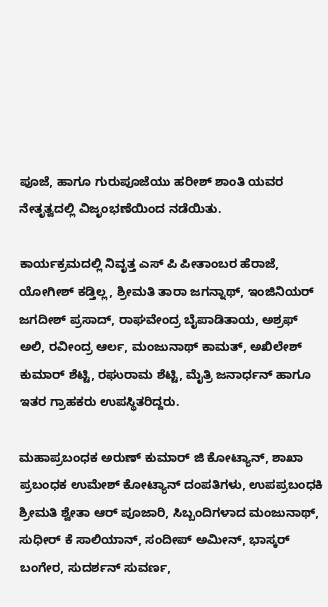ಪೂಜೆ, ಹಾಗೂ ಗುರುಪೂಜೆಯು ಹರೀಶ್ ಶಾಂತಿ ಯವರ ನೇತೃತ್ವದಲ್ಲಿ ವಿಜೃಂಭಣೆಯಿಂದ ನಡೆಯಿತು.

ಕಾರ್ಯಕ್ರಮದಲ್ಲಿ ನಿವೃತ್ತ ಎಸ್ ಪಿ ಪೀತಾಂಬರ ಹೆರಾಜೆ, ಯೋಗೀಶ್ ಕಡ್ತಿಲ್ಲ, ಶ್ರೀಮತಿ ತಾರಾ ಜಗನ್ನಾಥ್, ಇಂಜಿನಿಯರ್ ಜಗದೀಶ್ ಪ್ರಸಾದ್, ರಾಘವೇಂದ್ರ ಬೈಪಾಡಿತಾಯ, ಅಶ್ರಫ್ ಅಲಿ, ರವೀಂದ್ರ ಆರ್ಲ, ಮಂಜುನಾಥ್ ಕಾಮತ್, ಅಖಿಲೇಶ್ ಕುಮಾರ್ ಶೆಟ್ಟಿ, ರಘುರಾಮ ಶೆಟ್ಟಿ, ಮೈತ್ರಿ ಜನಾರ್ಧನ್ ಹಾಗೂ ಇತರ ಗ್ರಾಹಕರು ಉಪಸ್ಥಿತರಿದ್ದರು.

ಮಹಾಪ್ರಬಂಧಕ ಅರುಣ್ ಕುಮಾರ್ ಜಿ ಕೋಟ್ಯಾನ್, ಶಾಖಾ ಪ್ರಬಂಧಕ ಉಮೇಶ್ ಕೋಟ್ಯಾನ್ ದಂಪತಿಗಳು, ಉಪಪ್ರಬಂಧಕಿ ಶ್ರೀಮತಿ ಶ್ವೇತಾ ಆರ್ ಪೂಜಾರಿ, ಸಿಬ್ಬಂದಿಗಳಾದ ಮಂಜುನಾಥ್, ಸುಧೀರ್ ಕೆ ಸಾಲಿಯಾನ್, ಸಂದೀಪ್ ಅಮೀನ್, ಭಾಸ್ಕರ್ ಬಂಗೇರ, ಸುದರ್ಶನ್ ಸುವರ್ಣ,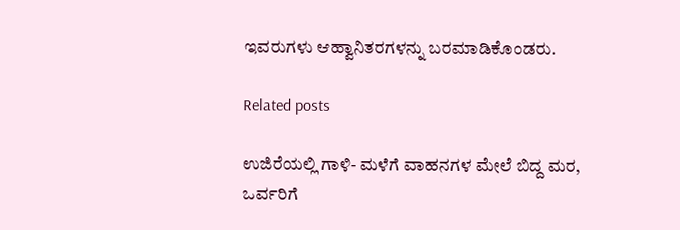ಇವರುಗಳು ಆಹ್ವಾನಿತರಗಳನ್ನು ಬರಮಾಡಿಕೊಂಡರು.

Related posts

ಉಜಿರೆಯಲ್ಲಿ ಗಾಳಿ- ಮಳೆಗೆ ವಾಹನಗಳ ಮೇಲೆ ಬಿದ್ದ ಮರ, ಒರ್ವರಿಗೆ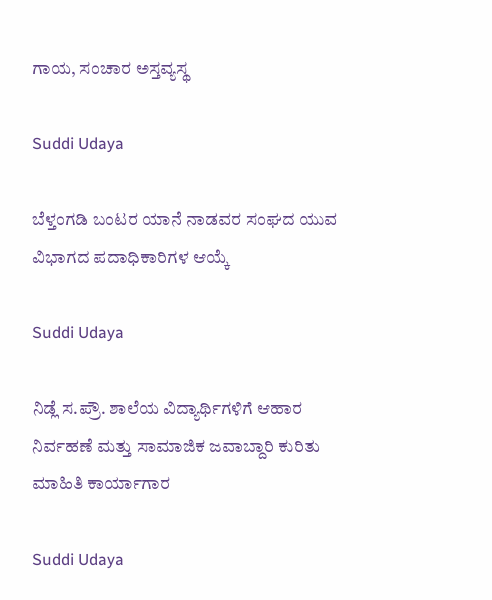ಗಾಯ, ಸಂಚಾರ ಅಸ್ತವ್ಯಸ್ಥ

Suddi Udaya

ಬೆಳ್ತಂಗಡಿ ಬಂಟರ ಯಾನೆ ನಾಡವರ ಸಂಘದ ಯುವ ವಿಭಾಗದ ಪದಾಧಿಕಾರಿಗಳ ಆಯ್ಕೆ

Suddi Udaya

ನಿಡ್ಲೆ ಸ.ಪ್ರೌ. ಶಾಲೆಯ ವಿದ್ಯಾರ್ಥಿಗಳಿಗೆ ಆಹಾರ ನಿರ್ವಹಣೆ ಮತ್ತು ಸಾಮಾಜಿಕ ಜವಾಬ್ದಾರಿ ಕುರಿತು ಮಾಹಿತಿ ಕಾರ್ಯಾಗಾರ

Suddi Udaya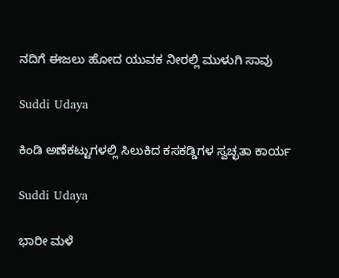ನದಿಗೆ ಈಜಲು ಹೋದ ಯುವಕ ನೀರಲ್ಲಿ ಮುಳುಗಿ ಸಾವು

Suddi Udaya

ಕಿಂಡಿ ಅಣೆಕಟ್ಟುಗಳಲ್ಲಿ ಸಿಲುಕಿದ ಕಸಕಡ್ಡಿಗಳ ಸ್ವಚ್ಛತಾ ಕಾರ್ಯ

Suddi Udaya

ಭಾರೀ ಮಳೆ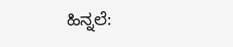ಹಿನ್ನಲೆ: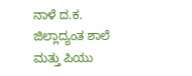ನಾಳೆ ದ.ಕ. ಜಿಲ್ಲಾದ್ಯಂತ ಶಾಲೆ ಮತ್ತು ಪಿಯು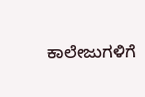ಕಾಲೇಜುಗಳಿಗೆ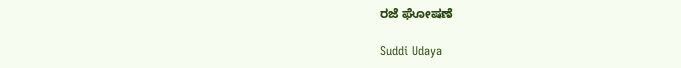ರಜೆ ಘೋಷಣೆ

Suddi Udaya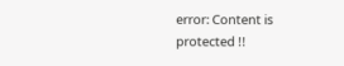error: Content is protected !!